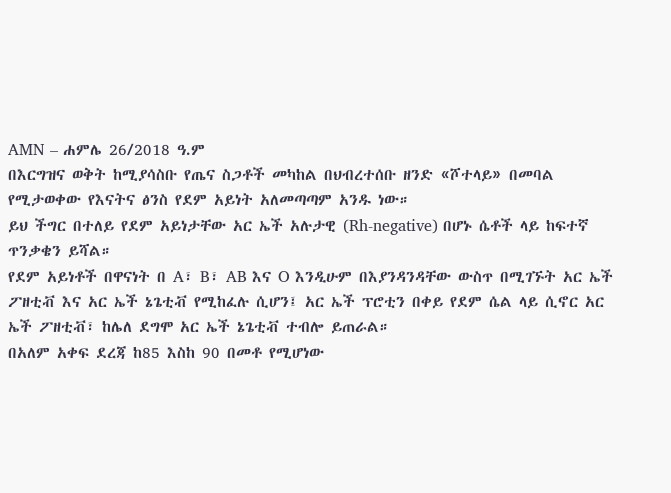AMN – ሐምሌ 26/2018 ዓ.ም
በእርግዝና ወቅት ከሚያሳስቡ የጤና ስጋቶች መካከል በህብረተሰቡ ዘንድ «ሾተላይ» በመባል የሚታወቀው የእናትና ፅንስ የደም አይነት አለመጣጣም አንዱ ነው።
ይህ ችግር በተለይ የደም አይነታቸው አር ኤች አሉታዊ (Rh-negative) በሆኑ ሴቶች ላይ ከፍተኛ ጥንቃቄን ይሻል።
የደም አይነቶች በዋናነት በ A፣ B፣ AB እና O እንዲሁም በእያንዳንዳቸው ውስጥ በሚገኙት አር ኤች ፖዘቲቭ እና አር ኤች ኔጌቲቭ የሚከፈሉ ሲሆን፤ አር ኤች ፕሮቲን በቀይ የደም ሴል ላይ ሲኖር አር ኤች ፖዘቲቭ፣ ከሌለ ደግሞ አር ኤች ኔጌቲቭ ተብሎ ይጠራል።
በአለም አቀፍ ደረጃ ከ85 እስከ 90 በመቶ የሚሆነው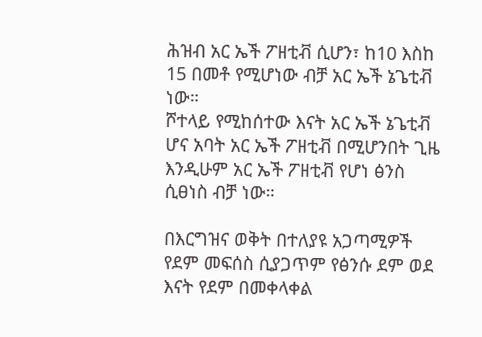ሕዝብ አር ኤች ፖዘቲቭ ሲሆን፣ ከ10 እስከ 15 በመቶ የሚሆነው ብቻ አር ኤች ኔጌቲቭ ነው።
ሾተላይ የሚከሰተው እናት አር ኤች ኔጌቲቭ ሆና አባት አር ኤች ፖዘቲቭ በሚሆንበት ጊዜ እንዲሁም አር ኤች ፖዘቲቭ የሆነ ፅንስ ሲፀነስ ብቻ ነው።

በእርግዝና ወቅት በተለያዩ አጋጣሚዎች የደም መፍሰስ ሲያጋጥም የፅንሱ ደም ወደ እናት የደም በመቀላቀል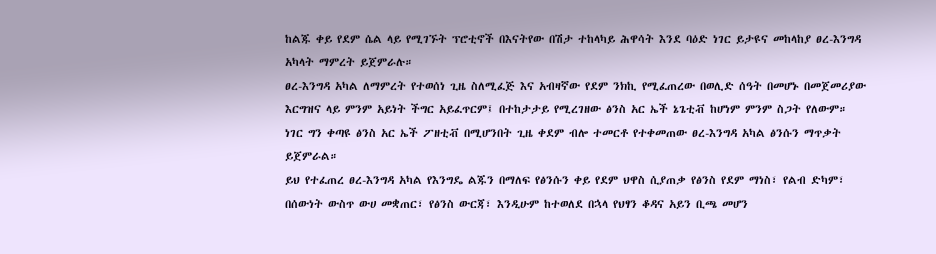ከልጁ ቀይ የደም ሴል ላይ የሚገኙት ፕሮቲኖች በእናትየው በሽታ ተከላካይ ሕዋሳት እንደ ባዕድ ነገር ይታዩና መከላከያ ፀረ-እንግዳ አካላት ማምረት ይጀምራሉ።
ፀረ-እንግዳ አካል ለማምረት የተወሰነ ጊዜ ስለሚፈጅ እና አብዛኛው የደም ንክኪ የሚፈጠረው በወሊድ ሰዓት በመሆኑ በመጀመሪያው እርግዝና ላይ ምንም አይነት ችግር አይፈጥርም፤ በተከታታይ የሚረገዘው ፅንስ አር ኤች ኔጌቲቭ ከሆነም ምንም ስጋት የለውም።
ነገር ግን ቀጣዩ ፅንስ አር ኤች ፖዘቲቭ በሚሆንበት ጊዜ ቀደም ብሎ ተመርቶ የተቀመጠው ፀረ-እንግዳ አካል ፅንሱን ማጥቃት ይጀምራል።
ይህ የተፈጠረ ፀረ-እንግዳ አካል የእንግዴ ልጁን በማለፍ የፅንሱን ቀይ የደም ህዋስ ሲያጠቃ የፅንስ የደም ማነስ፣ የልብ ድካም፣ በሰውነት ውስጥ ውሀ መቋጠር፣ የፅንስ ውርጃ፣ እንዲሁም ከተወለደ በኋላ የህፃን ቆዳና አይን ቢጫ መሆን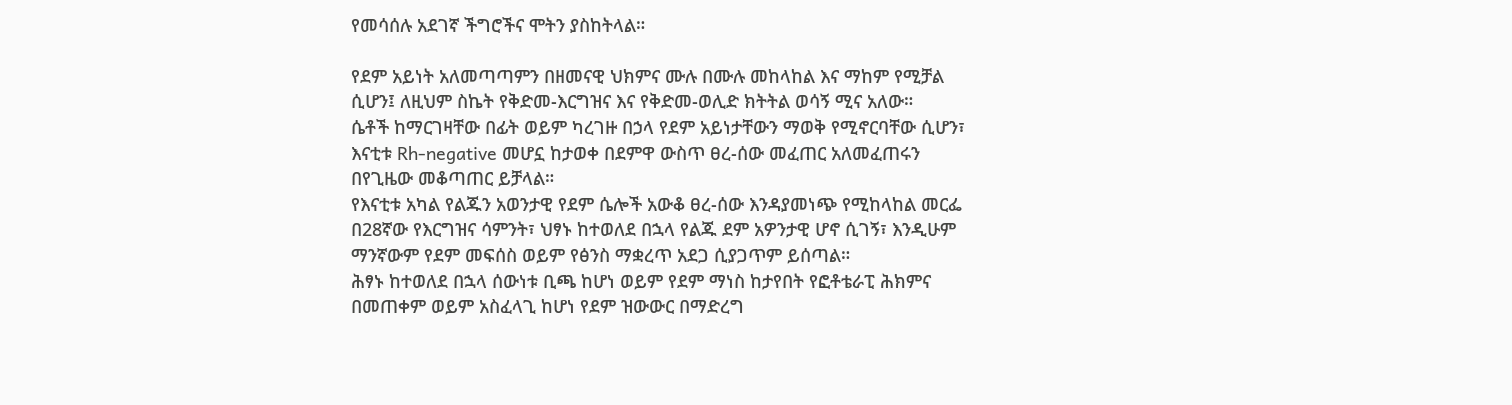የመሳሰሉ አደገኛ ችግሮችና ሞትን ያስከትላል።

የደም አይነት አለመጣጣምን በዘመናዊ ህክምና ሙሉ በሙሉ መከላከል እና ማከም የሚቻል ሲሆን፤ ለዚህም ስኬት የቅድመ-እርግዝና እና የቅድመ-ወሊድ ክትትል ወሳኝ ሚና አለው።
ሴቶች ከማርገዛቸው በፊት ወይም ካረገዙ በኃላ የደም አይነታቸውን ማወቅ የሚኖርባቸው ሲሆን፣ እናቲቱ Rh-negative መሆኗ ከታወቀ በደምዋ ውስጥ ፀረ-ሰው መፈጠር አለመፈጠሩን በየጊዜው መቆጣጠር ይቻላል።
የእናቲቱ አካል የልጁን አወንታዊ የደም ሴሎች አውቆ ፀረ-ሰው እንዳያመነጭ የሚከላከል መርፌ በ28ኛው የእርግዝና ሳምንት፣ ህፃኑ ከተወለደ በኋላ የልጁ ደም አዎንታዊ ሆኖ ሲገኝ፣ እንዲሁም ማንኛውም የደም መፍሰስ ወይም የፅንስ ማቋረጥ አደጋ ሲያጋጥም ይሰጣል።
ሕፃኑ ከተወለደ በኋላ ሰውነቱ ቢጫ ከሆነ ወይም የደም ማነስ ከታየበት የፎቶቴራፒ ሕክምና በመጠቀም ወይም አስፈላጊ ከሆነ የደም ዝውውር በማድረግ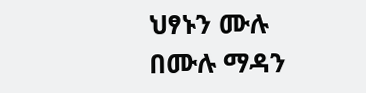ህፃኑን ሙሉ በሙሉ ማዳን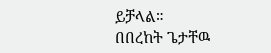ይቻላል።
በበረከት ጌታቸዉ